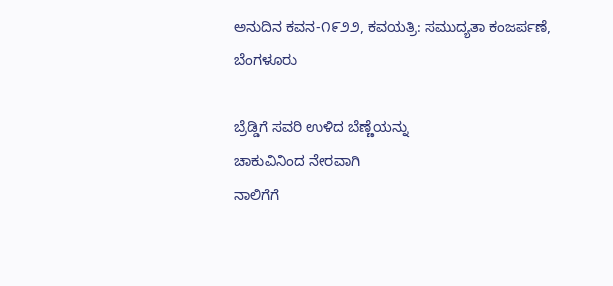ಅನುದಿನ ಕವನ-೧೯೨೨, ಕವಯತ್ರಿ: ಸಮುದ್ಯತಾ ಕಂಜರ್ಪಣೆ, ಬೆಂಗಳೂರು

ಬ್ರೆಡ್ಡಿಗೆ ಸವರಿ ಉಳಿದ ಬೆಣ್ಣೆಯನ್ನು
ಚಾಕುವಿನಿಂದ ನೇರವಾಗಿ
ನಾಲಿಗೆಗೆ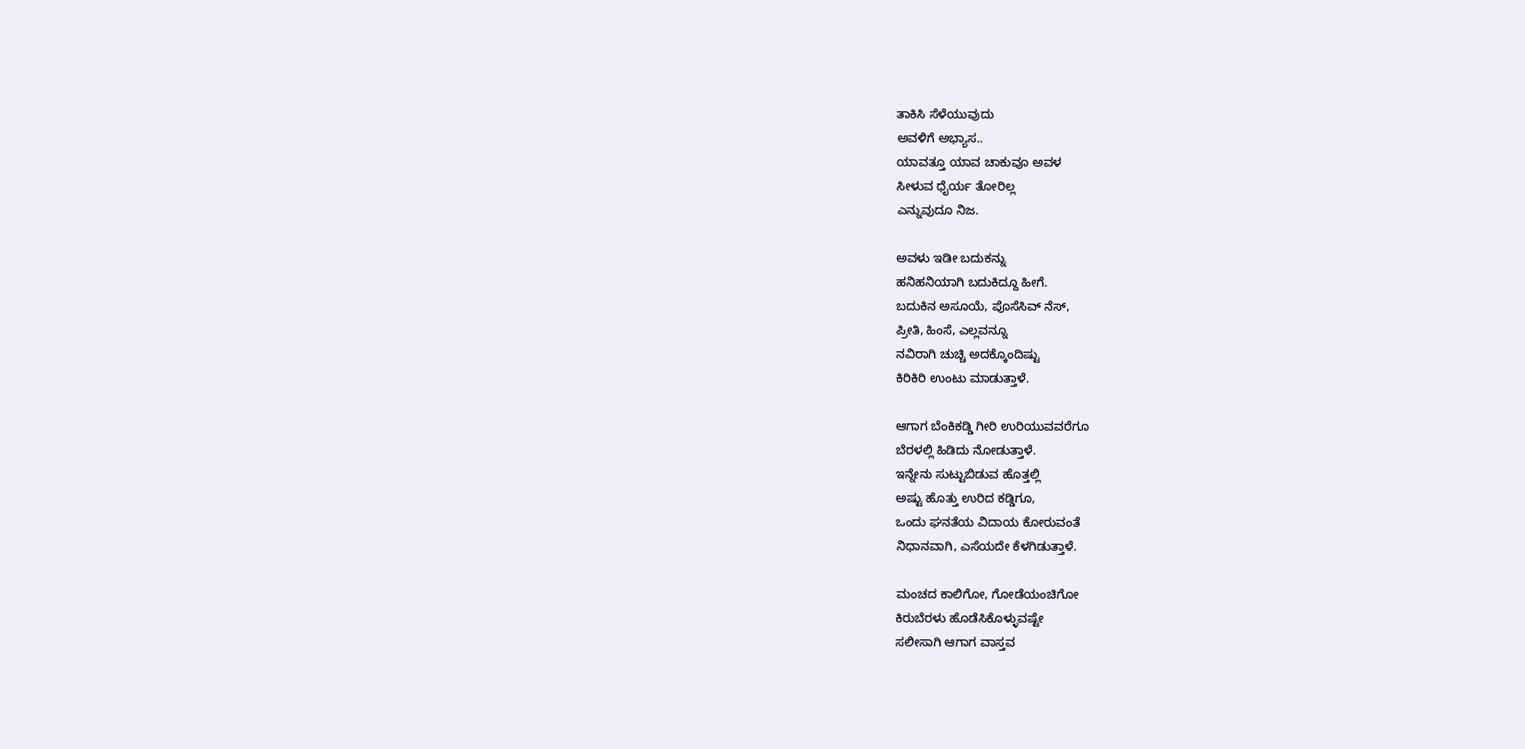ತಾಕಿಸಿ ಸೆಳೆಯುವುದು
ಅವಳಿಗೆ ಅಭ್ಯಾಸ..
ಯಾವತ್ತೂ ಯಾವ ಚಾಕುವೂ ಅವಳ
ಸೀಳುವ ಧೈರ್ಯ ತೋರಿಲ್ಲ
ಎನ್ನುವುದೂ ನಿಜ.

ಅವಳು ಇಡೀ ಬದುಕನ್ನು
ಹನಿಹನಿಯಾಗಿ ಬದುಕಿದ್ದೂ ಹೀಗೆ.
ಬದುಕಿನ ಅಸೂಯೆ, ಪೊಸೆಸಿವ್ ನೆಸ್,
ಪ್ರೀತಿ, ಹಿಂಸೆ, ಎಲ್ಲವನ್ನೂ
ನವಿರಾಗಿ ಚುಚ್ಚಿ ಅದಕ್ಕೊಂದಿಷ್ಟು
ಕಿರಿಕಿರಿ ಉಂಟು ಮಾಡುತ್ತಾಳೆ.

ಆಗಾಗ ಬೆಂಕಿಕಡ್ಡಿ ಗೀರಿ ಉರಿಯುವವರೆಗೂ
ಬೆರಳಲ್ಲಿ ಹಿಡಿದು ನೋಡುತ್ತಾಳೆ.
ಇನ್ನೇನು ಸುಟ್ಟುಬಿಡುವ ಹೊತ್ತಲ್ಲಿ
ಅಷ್ಟು ಹೊತ್ತು ಉರಿದ ಕಡ್ಡಿಗೂ,
ಒಂದು ಘನತೆಯ ವಿದಾಯ ಕೋರುವಂತೆ
ನಿಧಾನವಾಗಿ, ಎಸೆಯದೇ ಕೆಳಗಿಡುತ್ತಾಳೆ.

ಮಂಚದ ಕಾಲಿಗೋ, ಗೋಡೆಯಂಚಿಗೋ
ಕಿರುಬೆರಳು ಹೊಡೆಸಿಕೊಳ್ಳುವಷ್ಟೇ
ಸಲೀಸಾಗಿ ಆಗಾಗ ವಾಸ್ತವ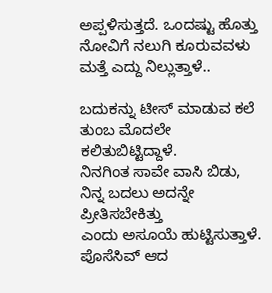ಅಪ್ಪಳಿಸುತ್ತದೆ. ಒಂದಷ್ಟು ಹೊತ್ತು
ನೋವಿಗೆ ನಲುಗಿ ಕೂರುವವಳು
ಮತ್ತೆ ಎದ್ದು ನಿಲ್ಲುತ್ತಾಳೆ..

ಬದುಕನ್ನು ಟೀಸ್ ಮಾಡುವ ಕಲೆ
ತುಂಬ ಮೊದಲೇ ಕಲಿತುಬಿಟ್ಟಿದ್ದಾಳೆ.
ನಿನಗಿಂತ ಸಾವೇ ವಾಸಿ ಬಿಡು,
ನಿನ್ನ ಬದಲು ಅದನ್ನೇ ಪ್ರೀತಿಸಬೇಕಿತ್ತು
ಎಂದು ಅಸೂಯೆ ಹುಟ್ಟಿಸುತ್ತಾಳೆ.
ಪೊಸೆಸಿವ್ ಆದ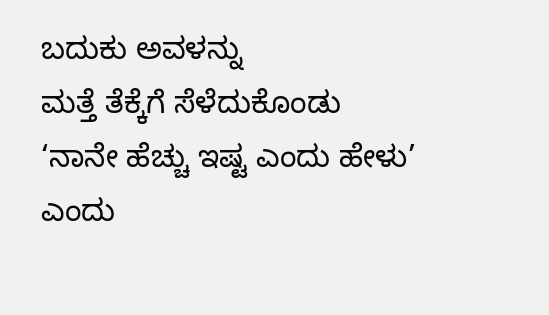ಬದುಕು ಅವಳನ್ನು
ಮತ್ತೆ ತೆಕ್ಕೆಗೆ ಸೆಳೆದುಕೊಂಡು
‘ನಾನೇ ಹೆಚ್ಚು ಇಷ್ಟ ಎಂದು ಹೇಳು’
ಎಂದು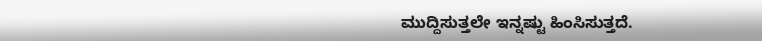ಮುದ್ದಿಸುತ್ತಲೇ ಇನ್ನಷ್ಟು ಹಿಂಸಿಸುತ್ತದೆ.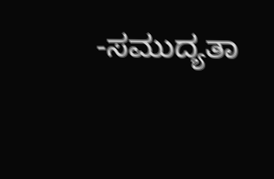-ಸಮುದ್ಯತಾ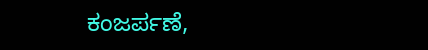ಕಂಜರ್ಪಣೆ,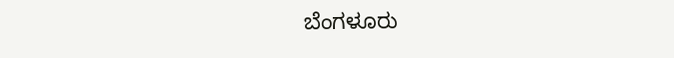ಬೆಂಗಳೂರು